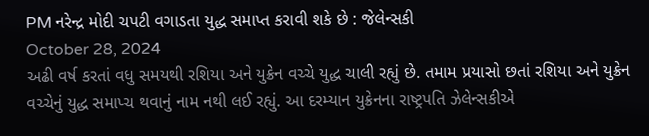PM નરેન્દ્ર મોદી ચપટી વગાડતા યુદ્ધ સમાપ્ત કરાવી શકે છે : જેલેન્સકી
October 28, 2024
અઢી વર્ષ કરતાં વધુ સમયથી રશિયા અને યુક્રેન વચ્ચે યુદ્ધ ચાલી રહ્યું છે. તમામ પ્રયાસો છતાં રશિયા અને યુક્રેન વચ્ચેનું યુદ્ધ સમાપ્ચ થવાનું નામ નથી લઈ રહ્યું. આ દરમ્યાન યુક્રેનના રાષ્ટ્રપતિ ઝેલેન્સકીએ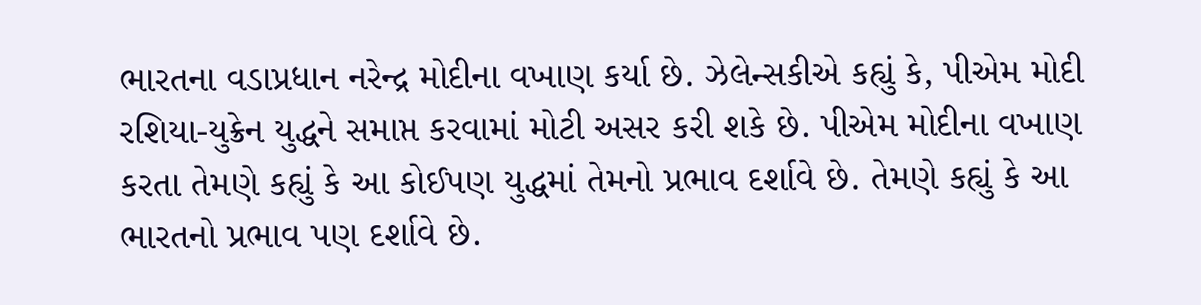ભારતના વડાપ્રધાન નરેન્દ્ર મોદીના વખાણ કર્યા છે. ઝેલેન્સકીએ કહ્યું કે, પીએમ મોદી રશિયા-યુક્રેન યુદ્ધને સમાપ્ત કરવામાં મોટી અસર કરી શકે છે. પીએમ મોદીના વખાણ કરતા તેમણે કહ્યું કે આ કોઈપણ યુદ્ધમાં તેમનો પ્રભાવ દર્શાવે છે. તેમણે કહ્યું કે આ ભારતનો પ્રભાવ પણ દર્શાવે છે.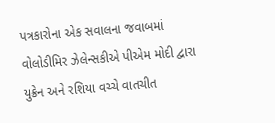પત્રકારોના એક સવાલના જવાબમાં વોલોડીમિર ઝેલેન્સકીએ પીએમ મોદી દ્વારા યુક્રેન અને રશિયા વચ્ચે વાતચીત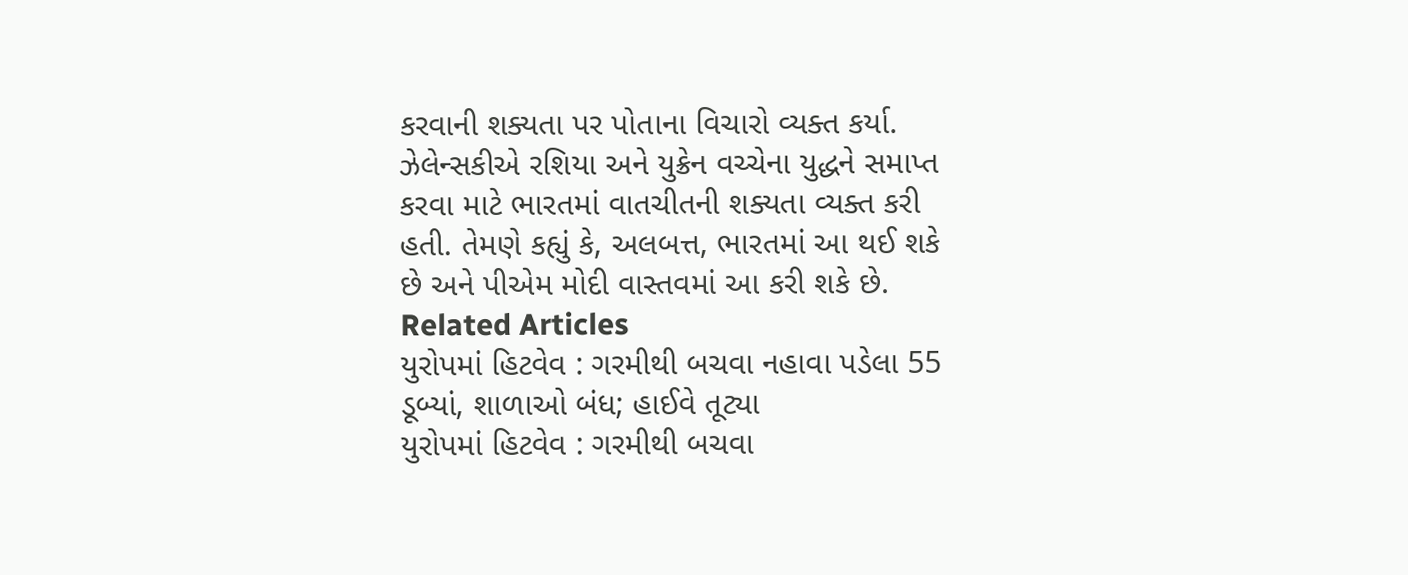કરવાની શક્યતા પર પોતાના વિચારો વ્યક્ત કર્યા. ઝેલેન્સકીએ રશિયા અને યુક્રેન વચ્ચેના યુદ્ધને સમાપ્ત કરવા માટે ભારતમાં વાતચીતની શક્યતા વ્યક્ત કરી હતી. તેમણે કહ્યું કે, અલબત્ત, ભારતમાં આ થઈ શકે છે અને પીએમ મોદી વાસ્તવમાં આ કરી શકે છે.
Related Articles
યુરોપમાં હિટવેવ : ગરમીથી બચવા નહાવા પડેલા 55 ડૂબ્યાં, શાળાઓ બંધ; હાઈવે તૂટ્યા
યુરોપમાં હિટવેવ : ગરમીથી બચવા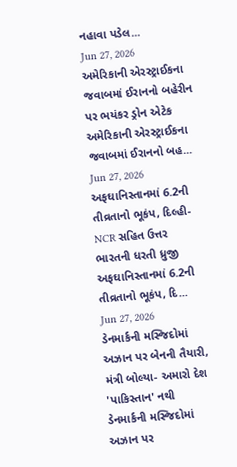નહાવા પડેલ...
Jun 27, 2026
અમેરિકાની એરસ્ટ્રાઈકના જવાબમાં ઈરાનનો બહેરીન પર ભયંકર ડ્રોન એટેક
અમેરિકાની એરસ્ટ્રાઈકના જવાબમાં ઈરાનનો બહ...
Jun 27, 2026
અફઘાનિસ્તાનમાં 6.2ની તીવ્રતાનો ભૂકંપ, દિલ્હી-NCR સહિત ઉત્તર ભારતની ધરતી ધ્રુજી
અફઘાનિસ્તાનમાં 6.2ની તીવ્રતાનો ભૂકંપ, દિ...
Jun 27, 2026
ડેનમાર્કની મસ્જિદોમાં અઝાન પર બેનની તૈયારી, મંત્રી બોલ્યા- અમારો દેશ 'પાકિસ્તાન' નથી
ડેનમાર્કની મસ્જિદોમાં અઝાન પર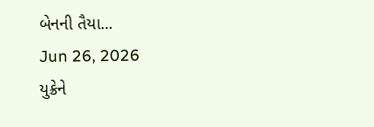બેનની તૈયા...
Jun 26, 2026
યુક્રેને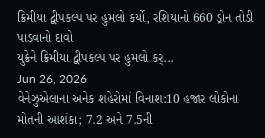ક્રિમીયા દ્વીપકલ્પ પર હુમલો કર્યો, રશિયાનો 660 ડ્રોન તોડી પાડવાનો દાવો
યુક્રેને ક્રિમીયા દ્વીપકલ્પ પર હુમલો કર્...
Jun 26, 2026
વેનેઝુએલાના અનેક શહેરોમાં વિનાશ:10 હજાર લોકોના મોતની આશંકા; 7.2 અને 7.5ની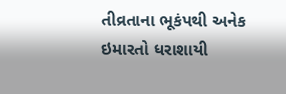તીવ્રતાના ભૂકંપથી અનેક ઇમારતો ધરાશાયી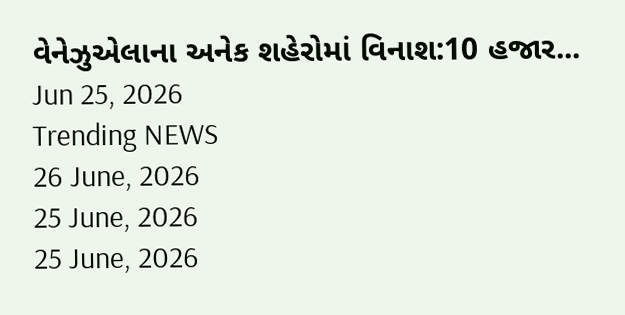વેનેઝુએલાના અનેક શહેરોમાં વિનાશ:10 હજાર...
Jun 25, 2026
Trending NEWS
26 June, 2026
25 June, 2026
25 June, 2026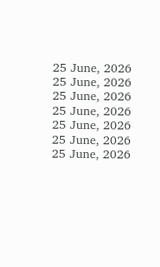25 June, 2026
25 June, 2026
25 June, 2026
25 June, 2026
25 June, 2026
25 June, 2026
25 June, 2026